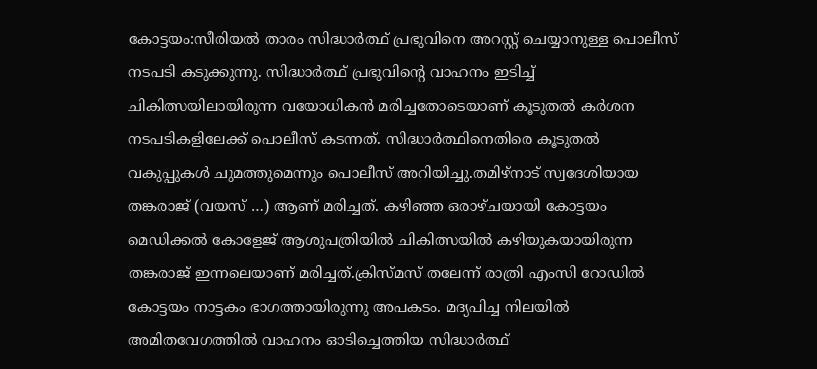കോട്ടയം:സീരിയൽ താരം സിദ്ധാർത്ഥ് പ്രഭുവിനെ അറസ്റ്റ് ചെയ്യാനുള്ള പൊലീസ് നടപടി കടുക്കുന്നു. സിദ്ധാർത്ഥ് പ്രഭുവിന്റെ വാഹനം ഇടിച്ച് ചികിത്സയിലായിരുന്ന വയോധികൻ മരിച്ചതോടെയാണ് കൂടുതൽ കർശന നടപടികളിലേക്ക് പൊലീസ് കടന്നത്. സിദ്ധാർത്ഥിനെതിരെ കൂടുതൽ വകുപ്പുകൾ ചുമത്തുമെന്നും പൊലീസ് അറിയിച്ചു.തമിഴ്നാട് സ്വദേശിയായ തങ്കരാജ് (വയസ് …) ആണ് മരിച്ചത്. കഴിഞ്ഞ ഒരാഴ്ചയായി കോട്ടയം മെഡിക്കൽ കോളേജ് ആശുപത്രിയിൽ ചികിത്സയിൽ കഴിയുകയായിരുന്ന തങ്കരാജ് ഇന്നലെയാണ് മരിച്ചത്.ക്രിസ്മസ് തലേന്ന് രാത്രി എംസി റോഡിൽ കോട്ടയം നാട്ടകം ഭാഗത്തായിരുന്നു അപകടം. മദ്യപിച്ച നിലയിൽ അമിതവേഗത്തിൽ വാഹനം ഓടിച്ചെത്തിയ സിദ്ധാർത്ഥ്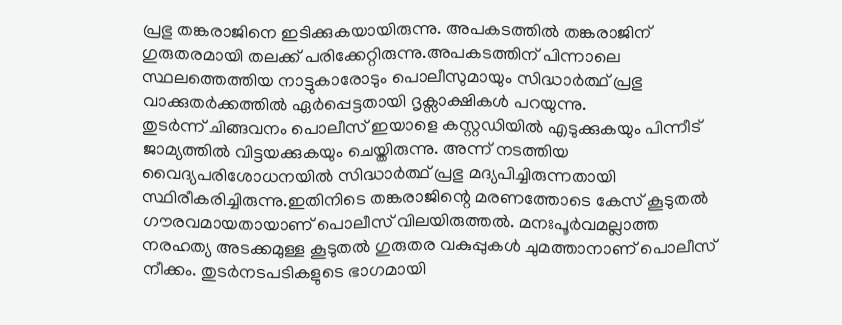പ്രഭു തങ്കരാജിനെ ഇടിക്കുകയായിരുന്നു. അപകടത്തിൽ തങ്കരാജിന് ഗുരുതരമായി തലക്ക് പരിക്കേറ്റിരുന്നു.അപകടത്തിന് പിന്നാലെ സ്ഥലത്തെത്തിയ നാട്ടുകാരോടും പൊലീസുമായും സിദ്ധാർത്ഥ് പ്രഭു വാക്കുതർക്കത്തിൽ ഏർപ്പെട്ടതായി ദൃക്സാക്ഷികൾ പറയുന്നു.
തുടർന്ന് ചിങ്ങവനം പൊലീസ് ഇയാളെ കസ്റ്റഡിയിൽ എടുക്കുകയും പിന്നീട് ജാമ്യത്തിൽ വിട്ടയക്കുകയും ചെയ്തിരുന്നു. അന്ന് നടത്തിയ വൈദ്യപരിശോധനയിൽ സിദ്ധാർത്ഥ് പ്രഭു മദ്യപിച്ചിരുന്നതായി സ്ഥിരീകരിച്ചിരുന്നു.ഇതിനിടെ തങ്കരാജിന്റെ മരണത്തോടെ കേസ് കൂടുതൽ ഗൗരവമായതായാണ് പൊലീസ് വിലയിരുത്തൽ. മനഃപൂർവമല്ലാത്ത നരഹത്യ അടക്കമുള്ള കൂടുതൽ ഗുരുതര വകുപ്പുകൾ ചുമത്താനാണ് പൊലീസ് നീക്കം. തുടർനടപടികളുടെ ഭാഗമായി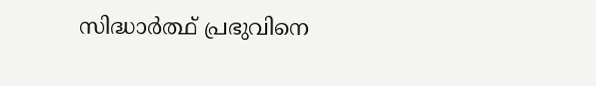സിദ്ധാർത്ഥ് പ്രഭുവിനെ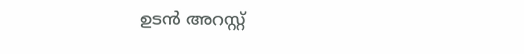ഉടൻ അറസ്റ്റ്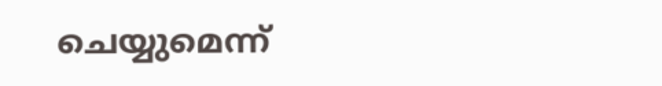ചെയ്യുമെന്ന്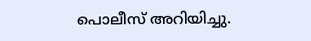പൊലീസ് അറിയിച്ചു.